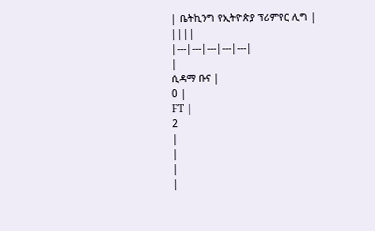| ቤትኪንግ የኢትዮጵያ ፕሪምየር ሊግ | ||||
|---|---|---|---|---|
|
ሲዳማ ቡና |
0 |
FT |
2
|
|
|
|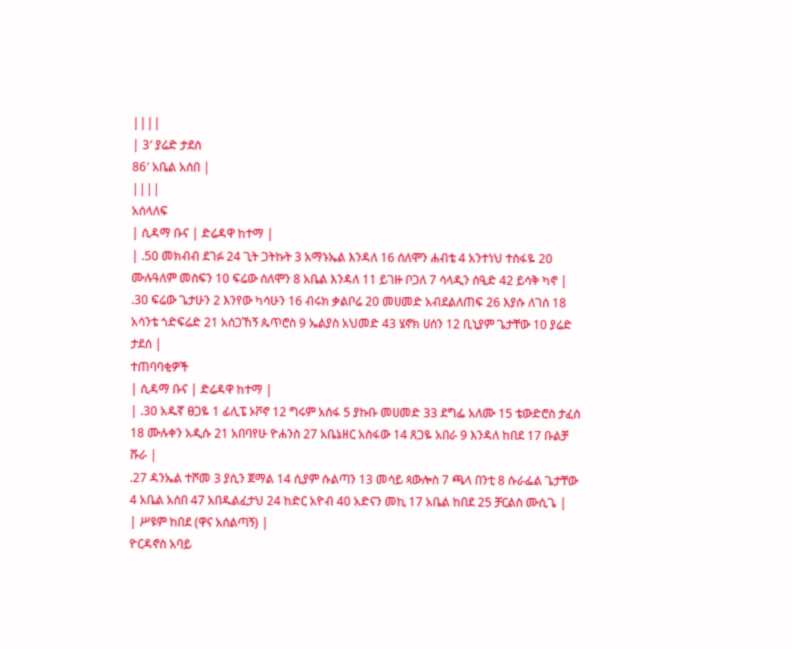||||
| 3′ ያሬድ ታደሰ
86′ አቤል አሰበ |
||||
አሰላለፍ
| ሲዳማ ቡና | ድሬዳዋ ከተማ |
| .50 መክብብ ደገፉ 24 ጊት ጋትኩት 3 አማኑኤል እንዳለ 16 ሰለሞን ሐብቴ 4 አንተነህ ተስፋዬ 20 ሙሉዓለም መስፍን 10 ፍሬው ሰለሞን 8 አቤል እንዳለ 11 ይገዙ ቦጋለ 7 ሳላዲን ሰዒድ 42 ይሳቅ ካኖ |
.30 ፍሬው ጌታሁን 2 እንየው ካሳሁን 16 ብሩክ ቃልቦሬ 20 መሀመድ አብደልለጠፍ 26 እያሱ ለገሰ 18 አሳንቴ ጎድፍሬድ 21 አሰጋኸኝ ጴጥሮስ 9 ኤልያስ አህመድ 43 ሄኖክ ሀሰን 12 ቢኒያም ጌታቸው 10 ያሬድ ታደሰ |
ተጠባባቂዎች
| ሲዳማ ቡና | ድሬዳዋ ከተማ |
| .30 አዱኛ ፀጋዬ 1 ፊሊፔ ኦቮኖ 12 ግሩም አሰፋ 5 ያኩቡ መሀመድ 33 ደግፌ አለሙ 15 ቴውድሮስ ታፈሰ 18 ሙሉቀን አዲሱ 21 አበባየሁ ዮሐንስ 27 አቤኔዘር አስፋው 14 ጸጋዬ አበራ 9 እንዳለ ከበደ 17 ቡልቻ ሹራ |
.27 ዳንኤል ተሾመ 3 ያሲን ጀማል 14 ሲያም ሱልጣን 13 መሳይ ጳውሎስ 7 ጫላ በንቲ 8 ሱራፌል ጌታቸው 4 አቤል አሰበ 47 አበዱልፈታህ 24 ከድር አዮብ 40 አድናን መኪ 17 አቤል ከበደ 25 ቻርልስ ሙሲጌ |
| ሥዩም ከበደ (ዋና አሰልጣኝ) |
ዮርዳኖስ አባይ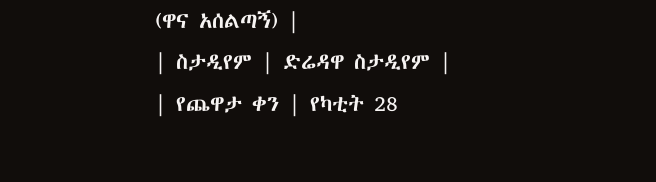(ዋና አሰልጣኝ) |
| ስታዲየም | ድሬዳዋ ስታዲየም |
| የጨዋታ ቀን | የካቲት 28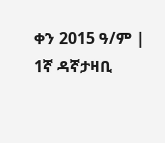ቀን 2015 ዓ/ም |
1ኛ ዳኛታዛቢ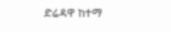ድሬዳዋ ከተማ